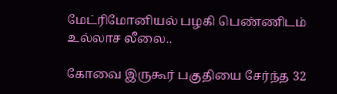மேட்ரிமோனியல் பழகி பெண்ணிடம் உல்லாச லீலை..

கோவை இருகூர் பகுதியை சேர்ந்த 32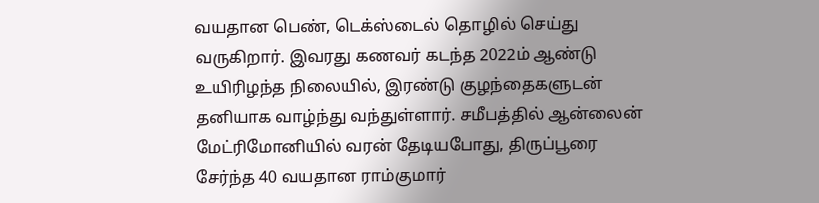வயதான பெண், டெக்ஸ்டைல் தொழில் செய்து வருகிறார். இவரது கணவர் கடந்த 2022ம் ஆண்டு உயிரிழந்த நிலையில், இரண்டு குழந்தைகளுடன் தனியாக வாழ்ந்து வந்துள்ளார். சமீபத்தில் ஆன்லைன் மேட்ரிமோனியில் வரன் தேடியபோது, திருப்பூரை சேர்ந்த 40 வயதான ராம்குமார்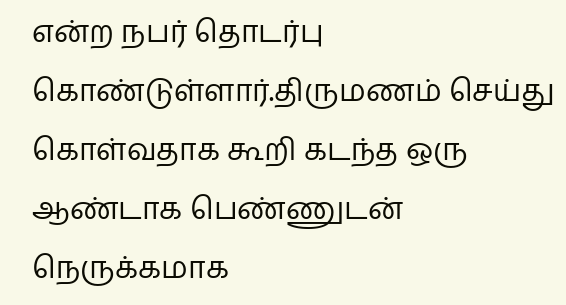என்ற நபர் தொடர்பு கொண்டுள்ளார்.திருமணம் செய்து கொள்வதாக கூறி கடந்த ஒரு ஆண்டாக பெண்ணுடன் நெருக்கமாக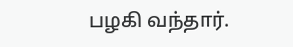பழகி வந்தார்.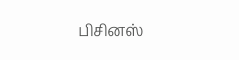பிசினஸ்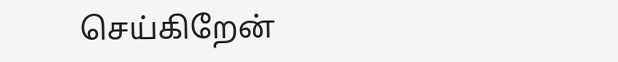செய்கிறேன்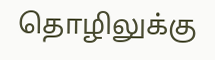தொழிலுக்கு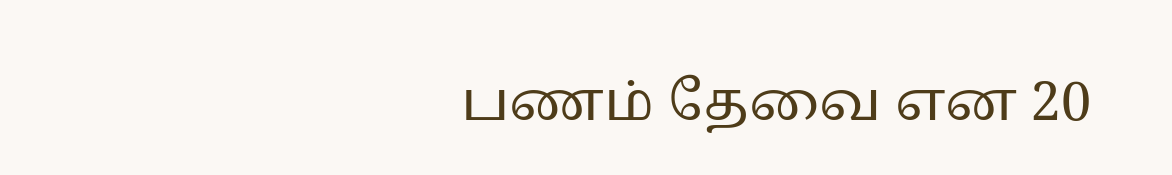பணம் தேவை என 20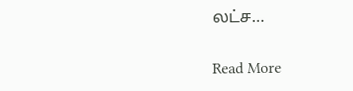லட்ச…

Read More